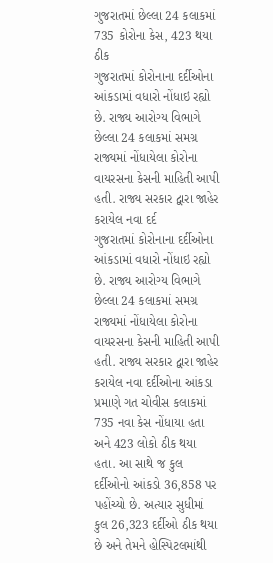ગુજરાતમાં છેલ્લા 24 કલાકમાં 735 કોરોના કેસ, 423 થયા ઠીક
ગુજરાતમાં કોરોનાના દર્દીઓના આંકડામાં વધારો નોંધાઇ રહ્યો છે. રાજ્ય આરોગ્ય વિભાગે છેલ્લા 24 કલાકમાં સમગ્ર રાજ્યમાં નોંધાયેલા કોરોના વાયરસના કેસની માહિતી આપી હતી. રાજ્ય સરકાર દ્વારા જાહેર કરાયેલ નવા દર્દ
ગુજરાતમાં કોરોનાના દર્દીઓના આંકડામાં વધારો નોંધાઇ રહ્યો છે. રાજ્ય આરોગ્ય વિભાગે છેલ્લા 24 કલાકમાં સમગ્ર રાજ્યમાં નોંધાયેલા કોરોના વાયરસના કેસની માહિતી આપી હતી. રાજ્ય સરકાર દ્વારા જાહેર કરાયેલ નવા દર્દીઓના આંકડા પ્રમાણે ગત ચોવીસ કલાકમાં 735 નવા કેસ નોંધાયા હતા અને 423 લોકો ઠીક થયા હતા. આ સાથે જ કુલ દર્દીઓનો આંકડો 36,858 પર પહોંચ્યો છે. અત્યાર સુધીમાં કુલ 26,323 દર્દીઓ ઠીક થયા છે અને તેમને હોસ્પિટલમાંથી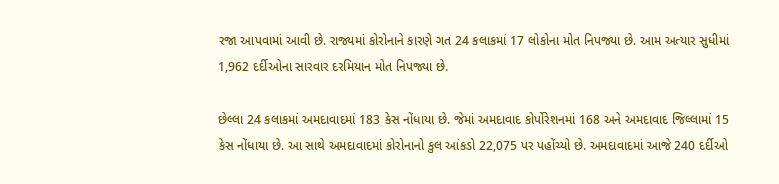રજા આપવામાં આવી છે. રાજ્યમાં કોરોનાને કારણે ગત 24 કલાકમાં 17 લોકોના મોત નિપજ્યા છે. આમ અત્યાર સુધીમાં 1,962 દર્દીઓના સારવાર દરમિયાન મોત નિપજ્યા છે.

છેલ્લા 24 કલાકમાં અમદાવાદમાં 183 કેસ નોંધાયા છે. જેમાં અમદાવાદ કોર્પોરેશનમાં 168 અને અમદાવાદ જિલ્લામાં 15 કેસ નોંધાયા છે. આ સાથે અમદાવાદમાં કોરોનાનો કુલ આંકડો 22,075 પર પહોંચ્યો છે. અમદાવાદમાં આજે 240 દર્દીઓ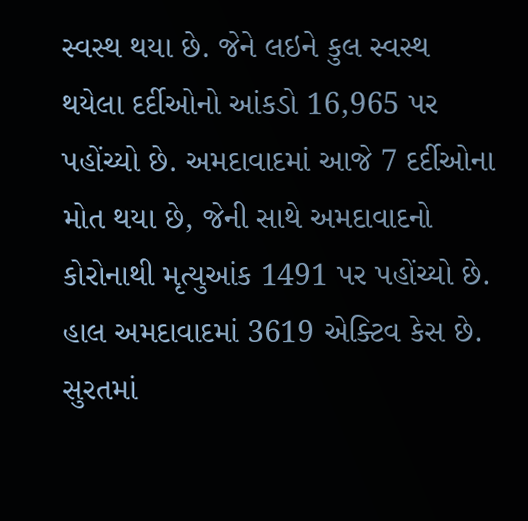સ્વસ્થ થયા છે. જેને લઇને કુલ સ્વસ્થ થયેલા દર્દીઓનો આંકડો 16,965 પર પહોંચ્યો છે. અમદાવાદમાં આજે 7 દર્દીઓના મોત થયા છે, જેની સાથે અમદાવાદનો કોરોનાથી મૃત્યુઆંક 1491 પર પહોંચ્યો છે. હાલ અમદાવાદમાં 3619 એક્ટિવ કેસ છે. સુરતમાં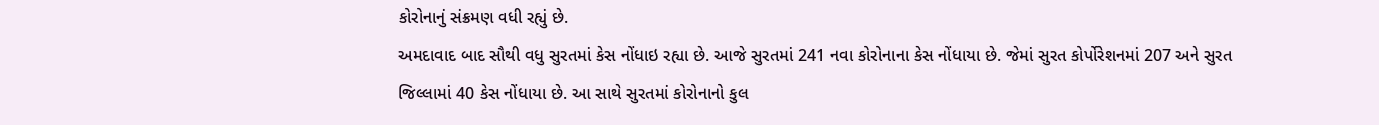કોરોનાનું સંક્રમણ વધી રહ્યું છે.
અમદાવાદ બાદ સૌથી વધુ સુરતમાં કેસ નોંધાઇ રહ્યા છે. આજે સુરતમાં 241 નવા કોરોનાના કેસ નોંધાયા છે. જેમાં સુરત કોર્પોરેશનમાં 207 અને સુરત જિલ્લામાં 40 કેસ નોંધાયા છે. આ સાથે સુરતમાં કોરોનાનો કુલ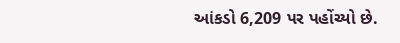આંકડો 6,209 પર પહોંચ્યો છે.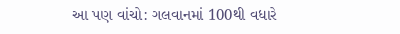આ પણ વાંચો: ગલવાનમાં 100થી વધારે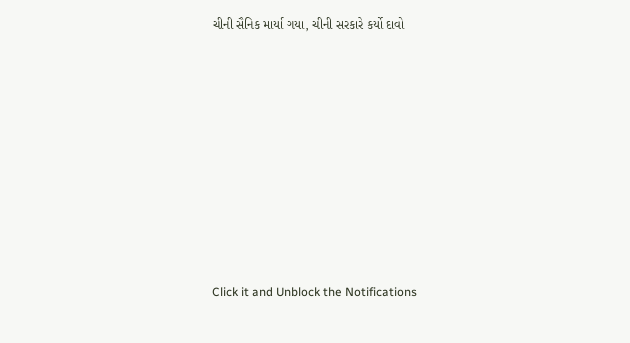ચીની સૈનિક માર્યા ગયા, ચીની સરકારે કર્યો દાવો












Click it and Unblock the Notifications